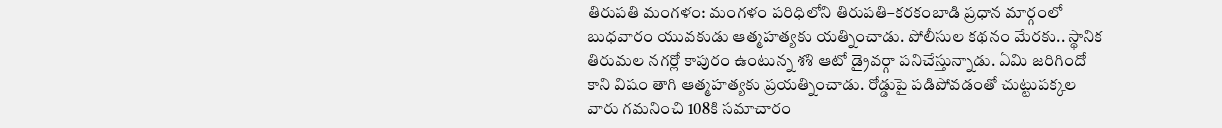తిరుపతి మంగళం: మంగళం పరిధిలోని తిరుపతి–కరకంబాడి ప్రధాన మార్గంలో బుధవారం యువకుడు ఆత్మహత్యకు యత్నించాడు. పోలీసుల కథనం మేరకు.. స్థానిక తిరుమల నగర్లో కాపురం ఉంటున్న శశి ఆటో డ్రైవర్గా పనిచేస్తున్నాడు. ఏమి జరిగిందో కాని విషం తాగి ఆత్మహత్యకు ప్రయత్నించాడు. రోడ్డుపై పడిపోవడంతో చుట్టుపక్కల వారు గమనించి 108కి సమాచారం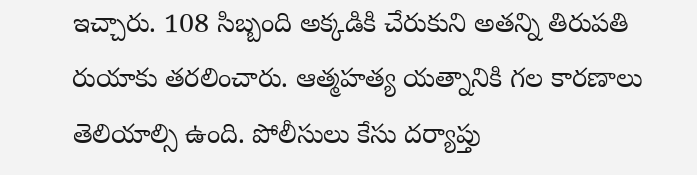ఇచ్చారు. 108 సిబ్బంది అక్కడికి చేరుకుని అతన్ని తిరుపతి రుయాకు తరలించారు. ఆత్మహత్య యత్నానికి గల కారణాలు తెలియాల్సి ఉంది. పోలీసులు కేసు దర్యాప్తు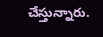చేస్తున్నారు.